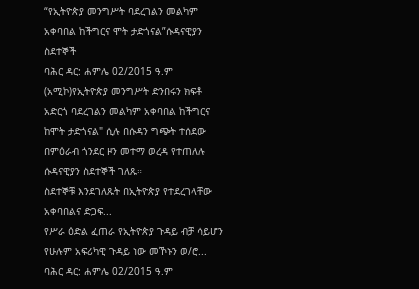“የኢትዮጵያ መንግሥት ባደረገልን መልካም አቀባበል ከችግርና ሞት ታድጎናል”ሱዳናዊያን ስደተኞች
ባሕር ዳር: ሐምሌ 02/2015 ዓ.ም (አሚኮ)የኢትዮጵያ መንግሥት ድንበሩን ክፍቶ አድርጎ ባደረገልን መልካም አቀባበል ከችግርና ከሞት ታድጎናል" ሲሉ በሱዳን ግጭት ተሰደው በምዕራብ ጎንደር ዞን መተማ ወረዳ የተጠለሉ ሱዳናዊያን ስደተኞች ገለጹ።
ስደተኞቹ እንደገለጹት በኢትዮጵያ የተደረገላቸው አቀባበልና ድጋፍ...
የሥራ ዕድል ፈጠራ የኢትዮጵያ ጉዳይ ብቻ ሳይሆን የሁሉም አፍሪካዊ ጉዳይ ነው መኾኑን ወ/ሮ...
ባሕር ዳር: ሐምሌ 02/2015 ዓ.ም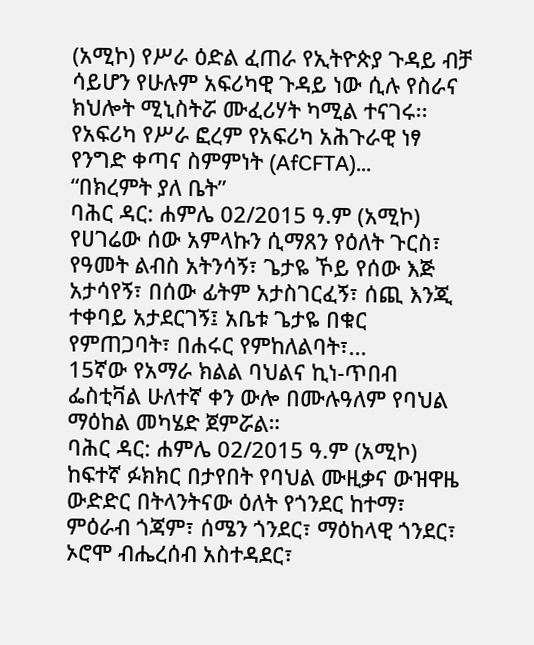(አሚኮ) የሥራ ዕድል ፈጠራ የኢትዮጵያ ጉዳይ ብቻ ሳይሆን የሁሉም አፍሪካዊ ጉዳይ ነው ሲሉ የስራና ክህሎት ሚኒስትሯ ሙፈሪሃት ካሚል ተናገሩ፡፡
የአፍሪካ የሥራ ፎረም የአፍሪካ አሕጉራዊ ነፃ የንግድ ቀጣና ስምምነት (AfCFTA)...
“በክረምት ያለ ቤት”
ባሕር ዳር: ሐምሌ 02/2015 ዓ.ም (አሚኮ) የሀገሬው ሰው አምላኩን ሲማጸን የዕለት ጉርስ፣ የዓመት ልብስ አትንሳኝ፣ ጌታዬ ኾይ የሰው እጅ አታሳየኝ፣ በሰው ፊትም አታስገርፈኝ፣ ሰጪ እንጂ ተቀባይ አታደርገኝ፤ አቤቱ ጌታዬ በቁር የምጠጋባት፣ በሐሩር የምከለልባት፣...
15ኛው የአማራ ክልል ባህልና ኪነ-ጥበብ ፌስቲቫል ሁለተኛ ቀን ውሎ በሙሉዓለም የባህል ማዕከል መካሄድ ጀምሯል።
ባሕር ዳር: ሐምሌ 02/2015 ዓ.ም (አሚኮ) ከፍተኛ ፉክክር በታየበት የባህል ሙዚቃና ውዝዋዜ ውድድር በትላንትናው ዕለት የጎንደር ከተማ፣ ምዕራብ ጎጃም፣ ሰሜን ጎንደር፣ ማዕከላዊ ጎንደር፣ ኦሮሞ ብሔረሰብ አስተዳደር፣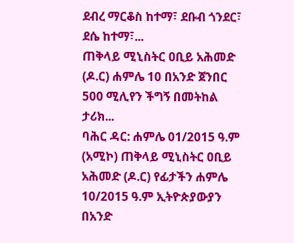ደብረ ማርቆስ ከተማ፣ ደቡብ ጎንደር፣ ደሴ ከተማ፣...
ጠቅላይ ሚኒስትር ዐቢይ አሕመድ (ዶ.ር) ሐምሌ 10 በአንድ ጀንበር 500 ሚሊየን ችግኝ በመትከል ታሪክ...
ባሕር ዳር: ሐምሌ 01/2015 ዓ.ም (አሚኮ) ጠቅላይ ሚኒስትር ዐቢይ አሕመድ (ዶ.ር) የፊታችን ሐምሌ 10/2015 ዓ.ም ኢትዮጵያውያን በአንድ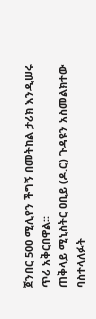ጀንበር 500 ሚሊየን ችግኝ በመትከል ታሪክ እንዲሠሩ ጥሪ አቅርበዋል፡፡
ጠቅላይ ሚኒስትር ዐቢይ (ዶ.ር) ጉዳዩን አስመልክተው ባስተላለፉት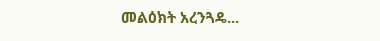መልዕክት አረንጓዴ...